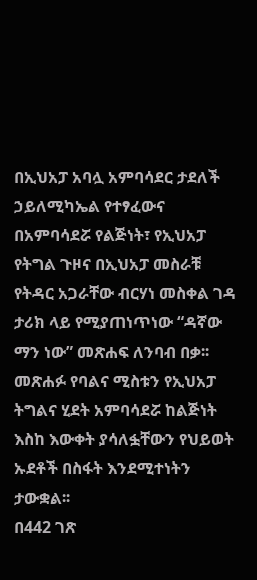በኢህአፓ አባሏ አምባሳደር ታደለች ኃይለሚካኤል የተፃፈውና በአምባሳደሯ የልጅነት፣ የኢህአፓ የትግል ጉዞና በኢህአፓ መስራቹ የትዳር አጋራቸው ብርሃነ መስቀል ገዳ ታሪክ ላይ የሚያጠነጥነው “ዳኛው ማን ነው” መጽሐፍ ለንባብ በቃ፡፡ መጽሐፉ የባልና ሚስቱን የኢህአፓ ትግልና ሂደት አምባሳደሯ ከልጅነት እስከ እውቀት ያሳለፏቸውን የህይወት ኡደቶች በስፋት እንደሚተነትን ታውቋል፡፡
በ442 ገጽ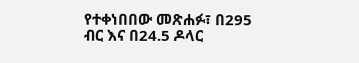የተቀነበበው መጽሐፉ፣ በ295 ብር እና በ24.5 ዶላር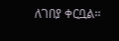ለገበያ ቀርቧል፡፡